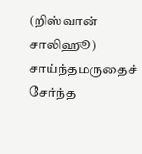(றிஸ்வான் சாலிஹூ)
சாய்ந்தமருதைச் சேர்ந்த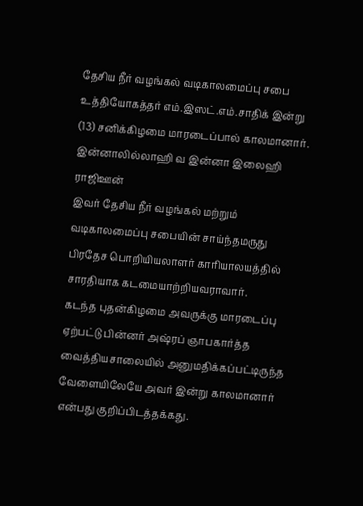தேசிய நீர் வழங்கல் வடிகாலமைப்பு சபை உத்தியோகத்தர் எம்.இஸட்.எம்.சாதிக் இன்று (13) சனிக்கிழமை மாரடைப்பால் காலமானார்.
இன்னாலில்லாஹி வ இன்னா இலைஹி ராஜிஊன்
இவர் தேசிய நீர் வழங்கல் மற்றும் வடிகாலமைப்பு சபையின் சாய்ந்தமருது பிரதேச பொறியியலாளர் காரியாலயத்தில் சாரதியாக கடமையாற்றியவராவார்.
கடந்த புதன்கிழமை அவருக்கு மாரடைப்பு ஏற்பட்டு பின்னர் அஷ்ரப் ஞாபகார்த்த வைத்தியசாலையில் அனுமதிக்கப்பட்டிருந்த வேளையிலேயே அவர் இன்று காலமானார் என்பது குறிப்பிடத்தக்கது.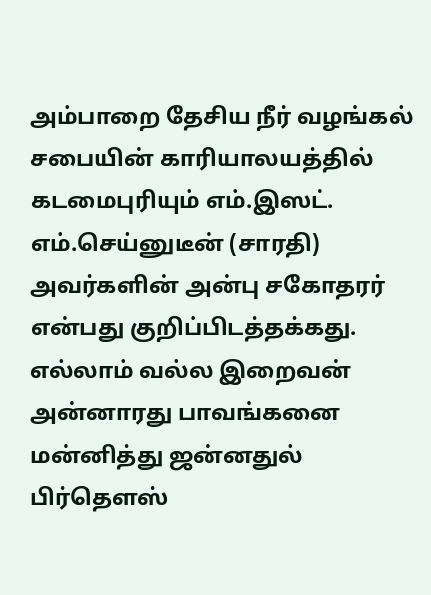அம்பாறை தேசிய நீர் வழங்கல் சபையின் காரியாலயத்தில் கடமைபுரியும் எம்.இஸட். எம்.செய்னுடீன் (சாரதி) அவர்களின் அன்பு சகோதரர் என்பது குறிப்பிடத்தக்கது.
எல்லாம் வல்ல இறைவன் அன்னாரது பாவங்கனை மன்னித்து ஜன்னதுல் பிர்தெளஸ்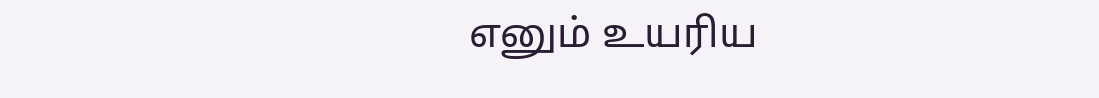எனும் உயரிய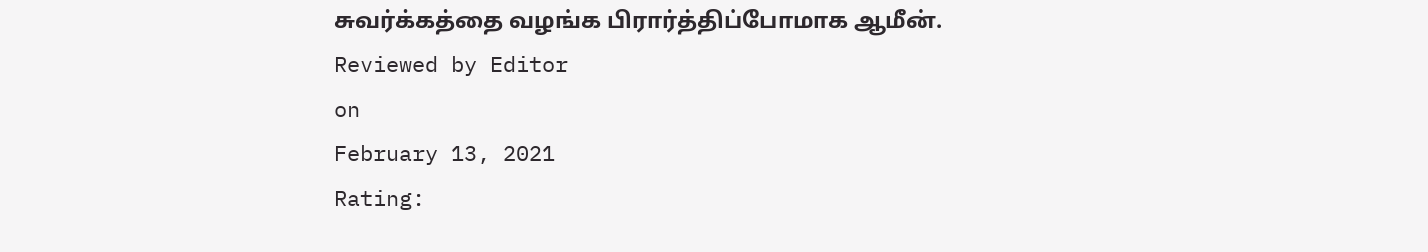சுவர்க்கத்தை வழங்க பிரார்த்திப்போமாக ஆமீன்.
Reviewed by Editor
on
February 13, 2021
Rating: